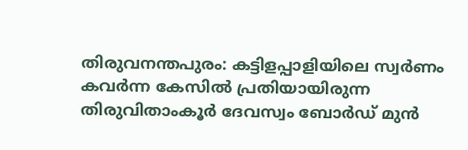തിരുവനന്തപുരം: കട്ടിളപ്പാളിയിലെ സ്വർണം കവർന്ന കേസിൽ പ്രതിയായിരുന്ന തിരുവിതാംകൂർ ദേവസ്വം ബോർഡ് മുൻ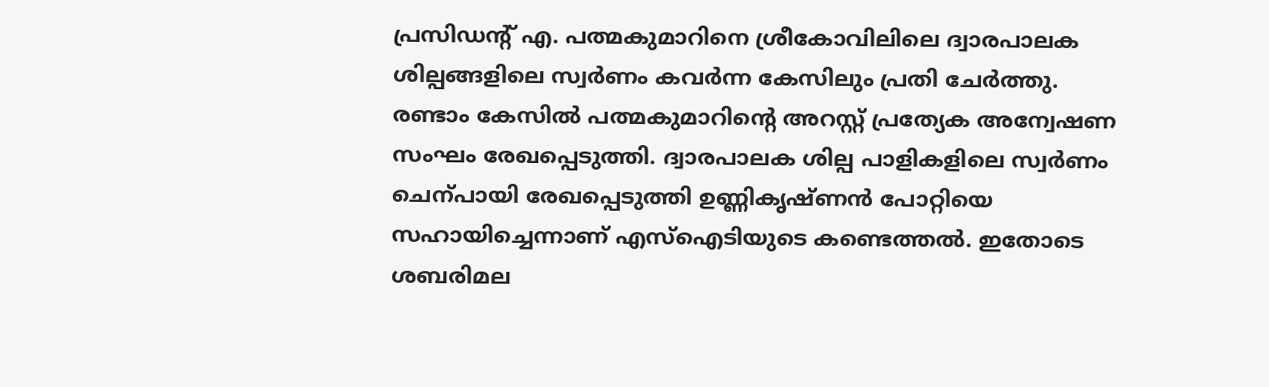പ്രസിഡന്റ് എ. പത്മകുമാറിനെ ശ്രീകോവിലിലെ ദ്വാരപാലക ശില്പങ്ങളിലെ സ്വർണം കവർന്ന കേസിലും പ്രതി ചേർത്തു.
രണ്ടാം കേസിൽ പത്മകുമാറിന്റെ അറസ്റ്റ് പ്രത്യേക അന്വേഷണ സംഘം രേഖപ്പെടുത്തി. ദ്വാരപാലക ശില്പ പാളികളിലെ സ്വർണം ചെന്പായി രേഖപ്പെടുത്തി ഉണ്ണികൃഷ്ണൻ പോറ്റിയെ സഹായിച്ചെന്നാണ് എസ്ഐടിയുടെ കണ്ടെത്തൽ. ഇതോടെ ശബരിമല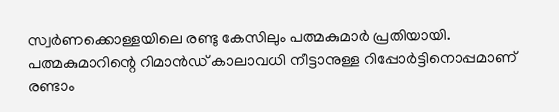സ്വർണക്കൊള്ളയിലെ രണ്ടു കേസിലും പത്മകുമാർ പ്രതിയായി. പത്മകുമാറിന്റെ റിമാൻഡ് കാലാവധി നീട്ടാനുള്ള റിപ്പോർട്ടിനൊപ്പമാണ് രണ്ടാം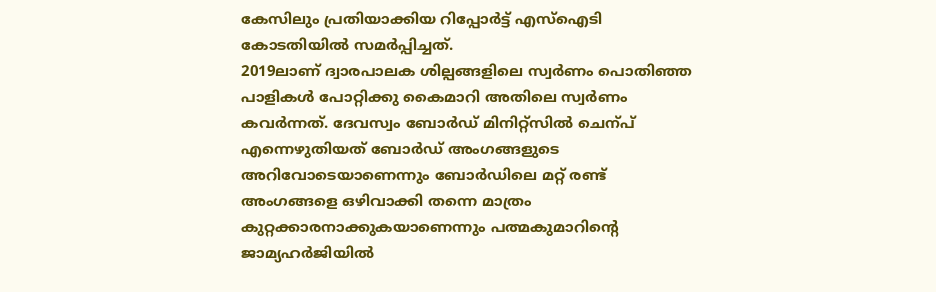കേസിലും പ്രതിയാക്കിയ റിപ്പോർട്ട് എസ്ഐടി കോടതിയിൽ സമർപ്പിച്ചത്.
2019ലാണ് ദ്വാരപാലക ശില്പങ്ങളിലെ സ്വർണം പൊതിഞ്ഞ പാളികൾ പോറ്റിക്കു കൈമാറി അതിലെ സ്വർണം കവർന്നത്. ദേവസ്വം ബോർഡ് മിനിറ്റ്സിൽ ചെന്പ് എന്നെഴുതിയത് ബോർഡ് അംഗങ്ങളുടെ അറിവോടെയാണെന്നും ബോർഡിലെ മറ്റ് രണ്ട് അംഗങ്ങളെ ഒഴിവാക്കി തന്നെ മാത്രം കുറ്റക്കാരനാക്കുകയാണെന്നും പത്മകുമാറിന്റെ ജാമ്യഹർജിയിൽ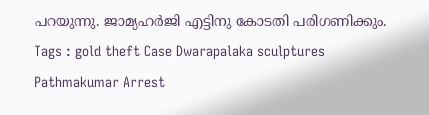പറയുന്നു. ജാമ്യഹർജി എട്ടിനു കോടതി പരിഗണിക്കും.
Tags : gold theft Case Dwarapalaka sculptures Pathmakumar Arrest